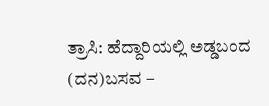ತ್ರಾಸಿ: ಹೆದ್ದಾರಿಯಲ್ಲಿ ಅಡ್ಡಬಂದ (ದನ)ಬಸವ –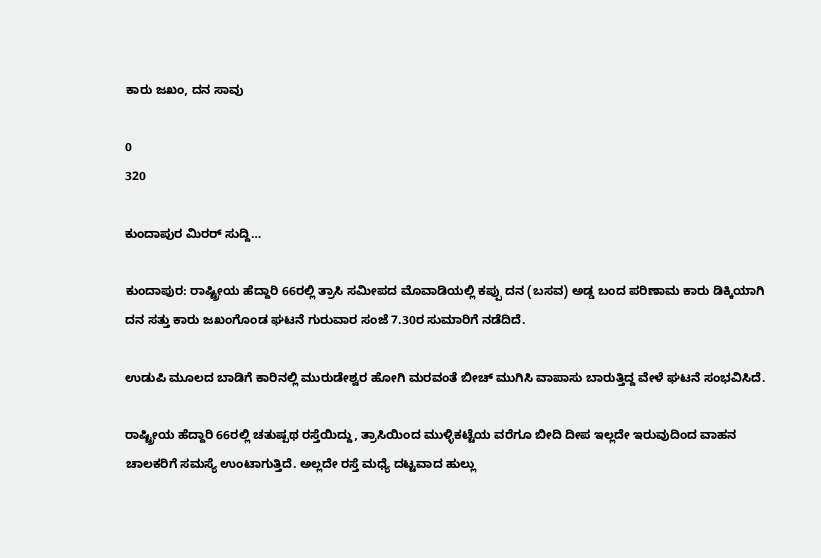ಕಾರು ಜಖಂ, ದನ ಸಾವು

0
320

ಕುಂದಾಪುರ ಮಿರರ್ ಸುದ್ದಿ…

ಕುಂದಾಪುರ: ರಾಷ್ಟ್ರೀಯ ಹೆದ್ದಾರಿ 66ರಲ್ಲಿ ತ್ರಾಸಿ ಸಮೀಪದ‌ ಮೊವಾಡಿಯಲ್ಲಿ ಕಪ್ಪು ದನ (ಬಸವ) ಅಡ್ಡ ಬಂದ ಪರಿಣಾಮ ಕಾರು ಡಿಕ್ಕಿಯಾಗಿ ದನ ಸತ್ತು ಕಾರು ಜಖಂಗೊಂಡ‌ ಘಟನೆ ಗುರುವಾರ ಸಂಜೆ 7.30ರ ಸುಮಾರಿಗೆ ನಡೆದಿದೆ.

ಉಡುಪಿ ಮೂಲದ ಬಾಡಿಗೆ ಕಾರಿನಲ್ಲಿ ಮುರುಡೇಶ್ವರ ಹೋಗಿ ಮರವಂತೆ ಬೀಚ್ ಮುಗಿಸಿ ವಾಪಾಸು ಬಾರುತ್ತಿದ್ದ ವೇಳೆ ಘಟನೆ ಸಂಭವಿಸಿದೆ.

ರಾಷ್ಟ್ರೀಯ ಹೆದ್ದಾರಿ 66ರಲ್ಲಿ ಚತುಷ್ಪಥ ರಸ್ತೆಯಿದ್ದು, ತ್ರಾಸಿಯಿಂದ ಮುಳ್ಳಿಕಟ್ಟೆಯ ವರೆಗೂ ಬೀದಿ ದೀಪ ಇಲ್ಲದೇ ಇರುವುದಿಂದ ವಾಹನ ಚಾಲಕರಿಗೆ ಸಮಸ್ಯೆ ಉಂಟಾಗುತ್ತಿದೆ. ಅಲ್ಲದೇ ರಸ್ತೆ ಮಧ್ಯೆ ದಟ್ಟವಾದ ಹುಲ್ಲು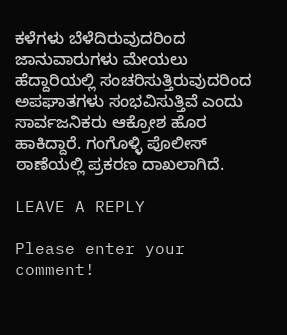ಕಳೆಗಳು‌ ಬೆಳೆದಿರುವುದರಿಂದ ಜಾನುವಾರುಗಳು ಮೇಯಲು ಹೆದ್ದಾರಿಯಲ್ಲಿ ಸಂಚರಿಸುತ್ತಿರುವುದರಿಂದ ಅಪಘಾತಗಳು ಸಂಭವಿಸುತ್ತಿವೆ ಎಂದು ಸಾರ್ವಜನಿಕರು ಆಕ್ರೋಶ ಹೊರ ಹಾಕಿದ್ದಾರೆ. ಗಂಗೊಳ್ಳಿ ಪೊಲೀಸ್ ಠಾಣೆಯಲ್ಲಿ‌ ಪ್ರಕರಣ ದಾಖಲಾಗಿದೆ.

LEAVE A REPLY

Please enter your comment!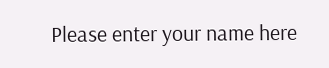Please enter your name here